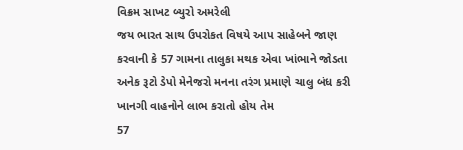વિક્રમ સાખટ બ્યુરો અમરેલી
જય ભારત સાથ ઉપરોકત વિષયે આપ સાહેબને જાણ કરવાની કે 57 ગામના તાલુકા મથક એવા ખાંભાને જોડતા અનેક રૂટો ડેપો મેનેજરો મનના તરંગ પ્રમાણે ચાલુ બંધ કરી ખાનગી વાહનોને લાભ કરાતો હોય તેમ
57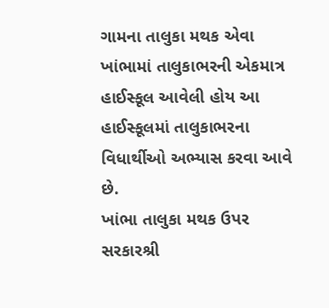ગામના તાલુકા મથક એવા ખાંભામાં તાલુકાભરની એકમાત્ર હાઈસ્કૂલ આવેલી હોય આ હાઈસ્કૂલમાં તાલુકાભરના વિધાર્થીઓ અભ્યાસ કરવા આવે છે.
ખાંભા તાલુકા મથક ઉપર સરકારશ્રી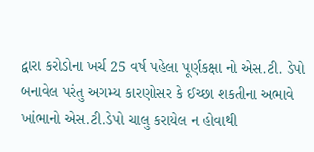દ્વારા કરોડોના ખર્ચ 25 વર્ષ પહેલા પૂર્ણકક્ષા નો એસ.ટી. ડેપો બનાવેલ પરંતુ અગમ્ય કારણોસર કે ઈચ્છા શકતીના અભાવે ખાંભાનો એસ.ટી.ડેપો ચાલુ કરાયેલ ન હોવાથી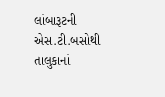લાંબારૂટની એસ.ટી.બસોથી તાલુકાનાં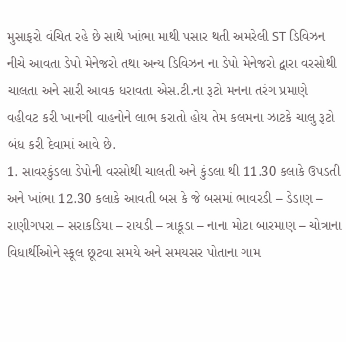મુસાફરો વંચિત રહે છે સાથે ખાંભા માથી પસાર થતી અમરેલી ST ડિવિઝન નીચે આવતા ડેપો મેનેજરો તથા અન્ય ડિવિઝન ના ડેપો મેનેજરો દ્વારા વરસોથી ચાલતા અને સારી આવક ધરાવતા એસ.ટી.ના રૂટો મનના તરંગ પ્રમાણે વહીવટ કરી ખાનગી વાહનોને લાભ કરાતો હોય તેમ કલમના ઝાટકે ચાલુ રૂટો બંધ કરી દેવામાં આવે છે.
1. સાવરકુંડલા ડેપોની વરસોથી ચાલતી અને કુંડલા થી 11.30 કલાકે ઉપડતી અને ખાંભા 12.30 કલાકે આવતી બસ કે જે બસમાં ભાવરડી – ડેડાણ – રાણીગપરા – સરાકડિયા – રાયડી – ત્રાકૂડા – નાના મોટા બારમાણ – ચોત્રાના વિધાર્થીઓને સ્કૂલ છૂટવા સમયે અને સમયસર પોતાના ગામ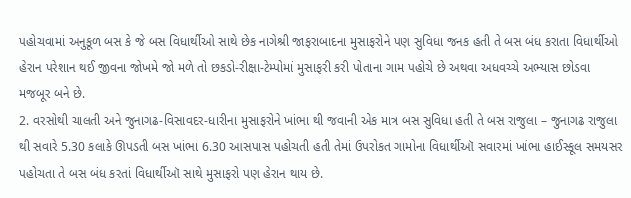પહોચવામાં અનુકૂળ બસ કે જે બસ વિધાર્થીઓ સાથે છેક નાગેશ્રી જાફરાબાદના મુસાફરોને પણ સુવિધા જનક હતી તે બસ બંધ કરાતા વિધાર્થીઓ હેરાન પરેશાન થઈ જીવના જોખમે જો મળે તો છકડો-રીક્ષા-ટેમ્પોમાં મુસાફરી કરી પોતાના ગામ પહોચે છે અથવા અધવચ્ચે અભ્યાસ છોડવા મજબૂર બને છે.
2. વરસોથી ચાલતી અને જુનાગઢ-વિસાવદર-ધારીના મુસાફરોને ખાંભા થી જવાની એક માત્ર બસ સુવિધા હતી તે બસ રાજુલા – જુનાગઢ રાજુલા થી સવારે 5.30 કલાકે ઊપડતી બસ ખાંભા 6.30 આસપાસ પહોચતી હતી તેમાં ઉપરોકત ગામોના વિધાર્થીઑ સવારમાં ખાંભા હાઈસ્કૂલ સમયસર પહોચતા તે બસ બંધ કરતાં વિધાર્થીઑ સાથે મુસાફરો પણ હેરાન થાય છે.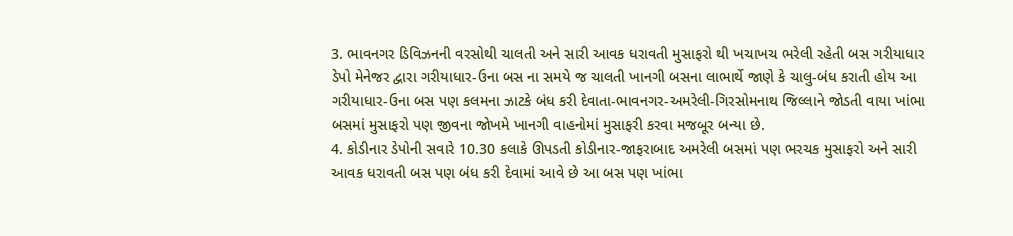3. ભાવનગર ડિવિઝનની વરસોથી ચાલતી અને સારી આવક ધરાવતી મુસાફરો થી ખચાખચ ભરેલી રહેતી બસ ગરીયાધાર ડેપો મેનેજર દ્વારા ગરીયાધાર-ઉના બસ ના સમયે જ ચાલતી ખાનગી બસના લાભાર્થે જાણે કે ચાલુ-બંધ કરાતી હોય આ ગરીયાધાર-ઉના બસ પણ કલમના ઝાટકે બંધ કરી દેવાતા-ભાવનગર-અમરેલી-ગિરસોમનાથ જિલ્લાને જોડતી વાયા ખાંભા બસમાં મુસાફરો પણ જીવના જોખમે ખાનગી વાહનોમાં મુસાફરી કરવા મજબૂર બન્યા છે.
4. કોડીનાર ડેપોની સવારે 10.30 કલાકે ઊપડતી કોડીનાર-જાફરાબાદ અમરેલી બસમાં પણ ભરચક મુસાફરો અને સારી આવક ધરાવતી બસ પણ બંધ કરી દેવામાં આવે છે આ બસ પણ ખાંભા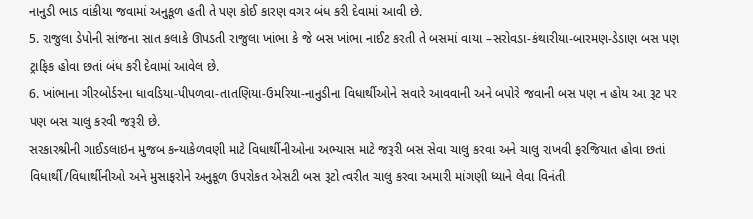નાનુડી ભાડ વાંકીયા જવામાં અનુકૂળ હતી તે પણ કોઈ કારણ વગર બંધ કરી દેવામાં આવી છે.
5. રાજુલા ડેપોની સાંજના સાત કલાકે ઊપડતી રાજુલા ખાંભા કે જે બસ ખાંભા નાઈટ કરતી તે બસમાં વાયા –સરોવડા-કંથારીયા-બારમણ-ડેડાણ બસ પણ ટ્રાફિક હોવા છતાં બંધ કરી દેવામાં આવેલ છે.
6. ખાંભાના ગીરબોર્ડરના ધાવડિયા-પીપળવા-તાતણિયા-ઉમરિયા-નાનુડીના વિધાર્થીઓને સવારે આવવાની અને બપોરે જવાની બસ પણ ન હોય આ રૂટ પર પણ બસ ચાલુ કરવી જરૂરી છે.
સરકારશ્રીની ગાઈડલાઇન મુજબ કન્યાકેળવણી માટે વિધાર્થીનીઓના અભ્યાસ માટે જરૂરી બસ સેવા ચાલુ કરવા અને ચાલુ રાખવી ફરજિયાત હોવા છતાં વિધાર્થી/વિધાર્થીનીઓ અને મુસાફરોને અનુકૂળ ઉપરોકત એસટી બસ રૂટો ત્વરીત ચાલુ કરવા અમારી માંગણી ધ્યાને લેવા વિનંતી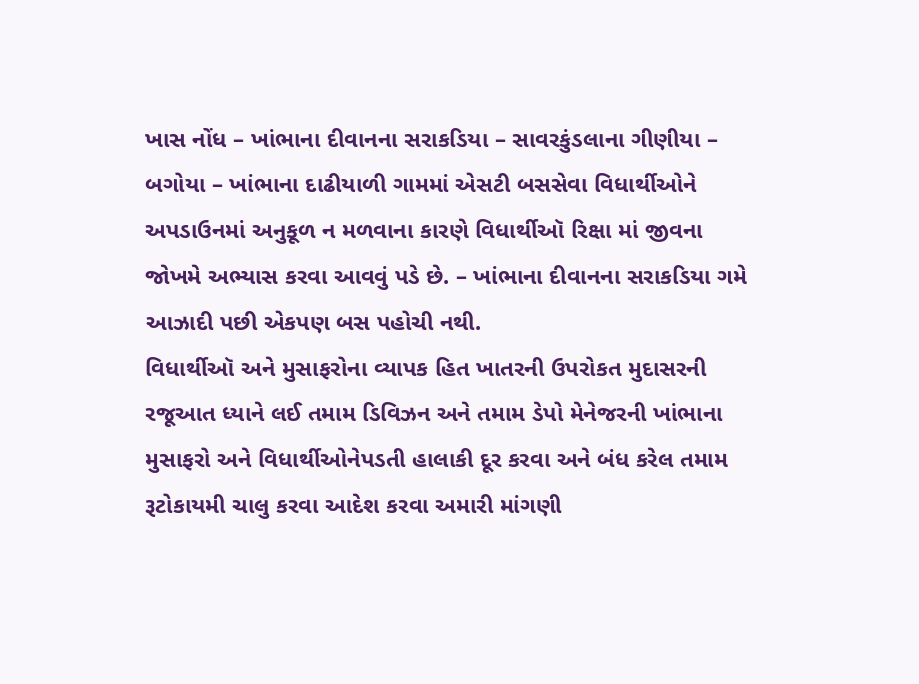ખાસ નોંધ – ખાંભાના દીવાનના સરાકડિયા – સાવરકુંડલાના ગીણીયા – બગોયા – ખાંભાના દાઢીયાળી ગામમાં એસટી બસસેવા વિધાર્થીઓને અપડાઉનમાં અનુકૂળ ન મળવાના કારણે વિધાર્થીઑ રિક્ષા માં જીવના જોખમે અભ્યાસ કરવા આવવું પડે છે. – ખાંભાના દીવાનના સરાકડિયા ગમે આઝાદી પછી એકપણ બસ પહોચી નથી.
વિધાર્થીઑ અને મુસાફરોના વ્યાપક હિત ખાતરની ઉપરોકત મુદાસરની રજૂઆત ધ્યાને લઈ તમામ ડિવિઝન અને તમામ ડેપો મેનેજરની ખાંભાના મુસાફરો અને વિધાર્થીઓનેપડતી હાલાકી દૂર કરવા અને બંધ કરેલ તમામ રૂટોકાયમી ચાલુ કરવા આદેશ કરવા અમારી માંગણી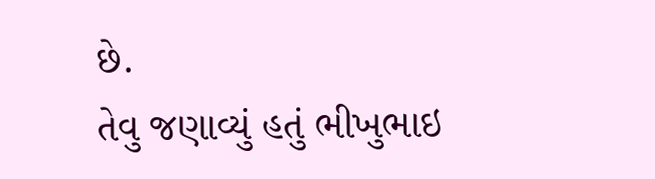છે.
તેવુ જણાવ્યું હતું ભીખુભાઇ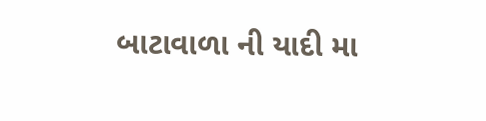બાટાવાળા ની યાદી મા